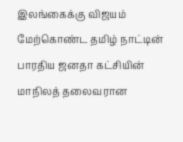இலங்கைக்கு விஜயம் மேற்கொண்ட தமிழ் நாட்டின் பாரதிய ஜனதா கட்சியின் மாநிலத் தலைவரான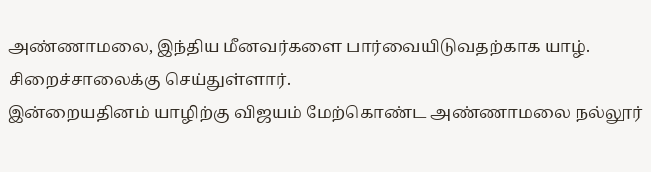அண்ணாமலை, இந்திய மீனவர்களை பார்வையிடுவதற்காக யாழ். சிறைச்சாலைக்கு செய்துள்ளார்.
இன்றையதினம் யாழிற்கு விஜயம் மேற்கொண்ட அண்ணாமலை நல்லூர்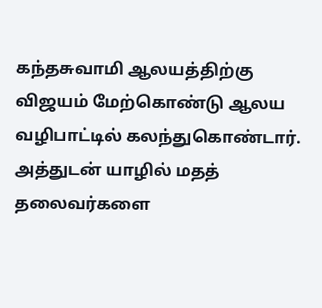கந்தசுவாமி ஆலயத்திற்கு விஜயம் மேற்கொண்டு ஆலய வழிபாட்டில் கலந்துகொண்டார்.
அத்துடன் யாழில் மதத் தலைவர்களை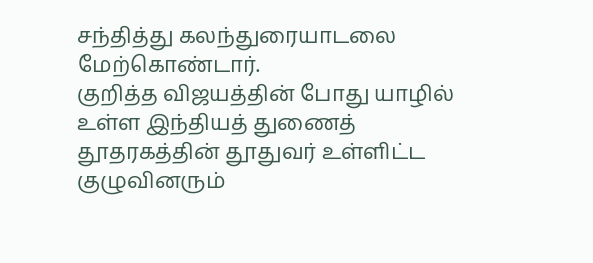சந்தித்து கலந்துரையாடலை மேற்கொண்டார்.
குறித்த விஜயத்தின் போது யாழில் உள்ள இந்தியத் துணைத் தூதரகத்தின் தூதுவர் உள்ளிட்ட குழுவினரும்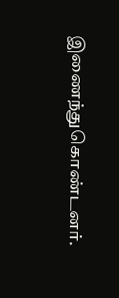இணைந்துகொண்டனர்.